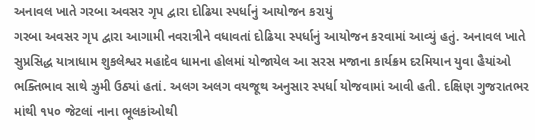અનાવલ ખાતે ગરબા અવસર ગૃપ દ્વારા દોઢિયા સ્પર્ધાનું આયોજન કરાયું
ગરબા અવસર ગૃપ દ્વારા આગામી નવરાત્રીને વધાવતાં દોઢિયા સ્પર્ધાનું આયોજન કરવામાં આવ્યું હતું. અનાવલ ખાતે સુપ્રસિદ્ધ યાત્રાધામ શુકલેશ્વર મહાદેવ ધામના હોલમાં યોજાયેલ આ સરસ મજાના કાર્યક્રમ દરમિયાન યુવા હૈયાંઓ ભક્તિભાવ સાથે ઝુમી ઉઠ્યાં હતાં. અલગ અલગ વયજૂથ અનુસાર સ્પર્ધા યોજવામાં આવી હતી. દક્ષિણ ગુજરાતભર માંથી ૧૫૦ જેટલાં નાના ભૂલકાંઓથી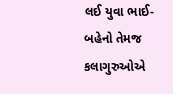લઈ યુવા ભાઈ-બહેનો તેમજ કલાગુરુઓએ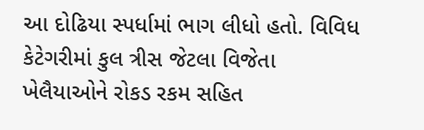આ દોઢિયા સ્પર્ધામાં ભાગ લીધો હતો. વિવિધ કેટેગરીમાં કુલ ત્રીસ જેટલા વિજેતા ખેલૈયાઓને રોકડ રકમ સહિત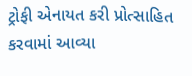ટ્રોફી એનાયત કરી પ્રોત્સાહિત કરવામાં આવ્યા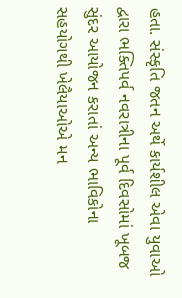હતા. સંસ્કૃતિ જતન અર્થે કાર્યશીલ એવા યુવાઓ દ્વારા ભક્તિપર્વ નવરાત્રીના પૂર્વ દિવસોમાં ખૂબજ સુંદર આયોજન કરાતાં અન્ય ભાવિકોના સહયોગથી ખેલૈયાઓએ મન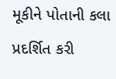મૂકીને પોતાની કલા પ્રદર્શિત કરી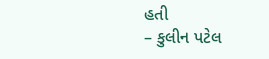હતી
– કુલીન પટેલ